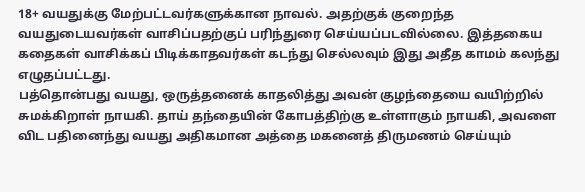18+ வயதுக்கு மேற்பட்டவர்களுக்கான நாவல். அதற்குக் குறைந்த வயதுடையவர்கள் வாசிப்பதற்குப் பரிந்துரை செய்யப்படவில்லை. இத்தகைய கதைகள் வாசிக்கப் பிடிக்காதவர்கள் கடந்து செல்லவும் இது அதீத காமம் கலந்து எழுதப்பட்டது.
பத்தொன்பது வயது, ஒருத்தனைக் காதலித்து அவன் குழந்தையை வயிற்றில் சுமக்கிறாள் நாயகி. தாய் தந்தையின் கோபத்திற்கு உள்ளாகும் நாயகி, அவளை விட பதினைந்து வயது அதிகமான அத்தை மகனைத் திருமணம் செய்யும்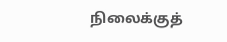நிலைக்குத்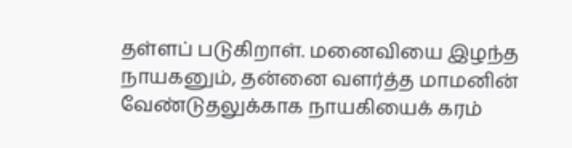தள்ளப் படுகிறாள். மனைவியை இழந்த நாயகனும், தன்னை வளர்த்த மாமனின் வேண்டுதலுக்காக நாயகியைக் கரம்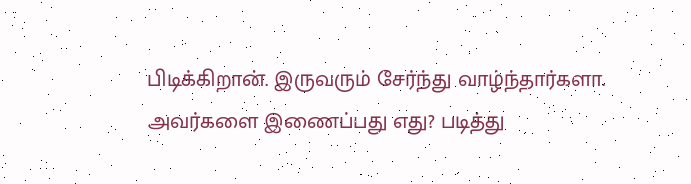பிடிக்கிறான். இருவரும் சேர்ந்து வாழ்ந்தார்களா. அவர்களை இணைப்பது எது? படித்து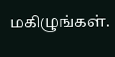மகிழுங்கள்.